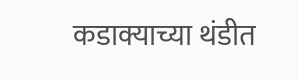कडाक्याच्या थंडीत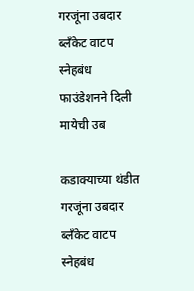गरजूंना उबदार ब्लॅंकेट वाटप स्नेहबंध फाउंडेशनने दिली मायेची उब

कडाक्याच्या थंडीत गरजूंना उबदार ब्लॅंकेट वाटप
स्नेहबंध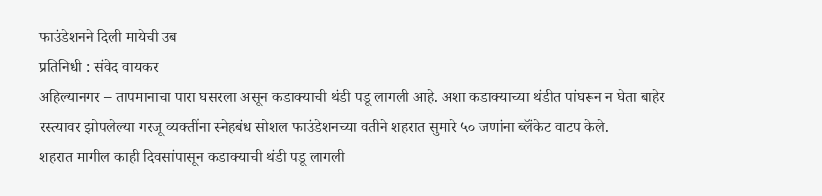फाउंडेशनने दिली मायेची उब
प्रतिनिधी : संवेद वायकर
अहिल्यानगर – तापमानाचा पारा घसरला असून कडाक्याची थंडी पडू लागली आहे. अशा कडाक्याच्या थंडीत पांघरून न घेता बाहेर रस्त्यावर झोपलेल्या गरजू व्यक्तींना स्नेहबंध सोशल फाउंडेशनच्या वतीने शहरात सुमारे ५० जणांना ब्लॅंकेट वाटप केले.
शहरात मागील काही दिवसांपासून कडाक्याची थंडी पडू लागली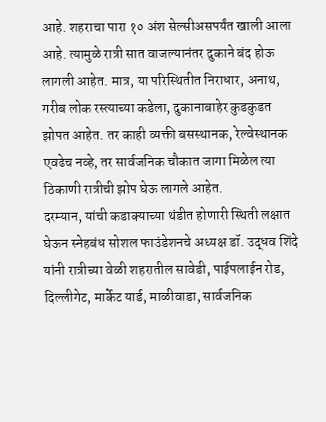आहे. शहराचा पारा १० अंश सेल्सीअसपर्यंत खाली आला आहे. त्यामुळे रात्री सात वाजल्यानंतर दुकाने बंद होऊ लागली आहेत. मात्र, या परिस्थितीत निराधार, अनाथ, गरीब लोक रस्त्याच्या कडेला, दुकानाबाहेर कुडकुडत झोपत आहेत. तर काही व्यक्ती बसस्थानक, रेल्वेस्थानक एवढेच नव्हे, तर सार्वजनिक चौकात जागा मिळेल त्या ठिकाणी रात्रीची झोप घेऊ लागले आहेत.
दरम्यान, यांची कडाक्याच्या थंडीत होणारी स्थिती लक्षात घेऊन स्नेहबंध सोशल फाउंडेशनचे अध्यक्ष डॉ. उद्धव शिंदे यांनी रात्रीच्या वेळी शहरातील सावेडी, पाईपलाईन रोड, दिल्लीगेट, मार्केट यार्ड, माळीवाडा, सार्वजनिक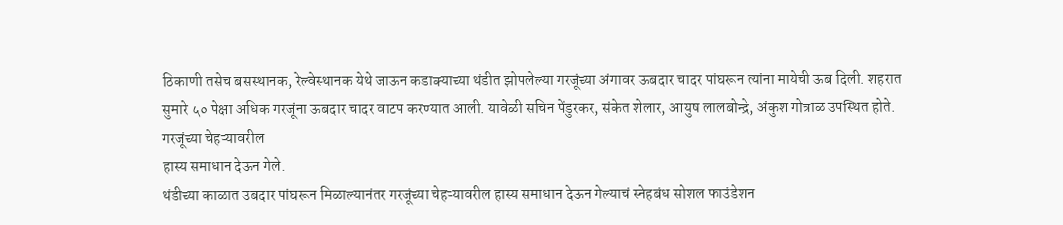ठिकाणी तसेच बसस्थानक, रेल्वेस्थानक येथे जाऊन कडाक्याच्या थंडीत झोपलेल्या गरजूंच्या अंगावर ऊबदार चादर पांघरून त्यांना मायेची ऊब दिली. शहरात सुमारे ५० पेक्षा अधिक गरजूंना ऊबदार चादर वाटप करण्यात आली. यावेळी सचिन पेंडुरकर, संकेत शेलार, आयुष लालबोन्द्रे, अंकुश गोत्राळ उपस्थित होते.
गरजूंच्या चेहऱ्यावरील
हास्य समाधान देऊन गेले.
थंडीच्या काळात उबदार पांघरून मिळाल्यानंतर गरजूंच्या चेहऱ्यावरील हास्य समाधान देऊन गेल्याचं स्नेहबंध सोशल फाउंडेशन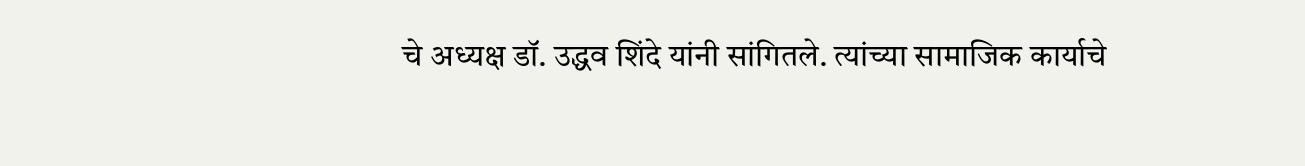चे अध्यक्ष डॉ. उद्धव शिंदे यांनी सांगितले. त्यांच्या सामाजिक कार्याचे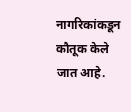नागरिकांकडून कौतूक केले जात आहे.